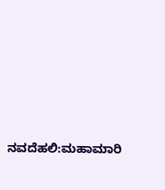ನವದೆಹಲಿ:ಮಹಾಮಾರಿ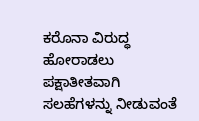ಕರೊನಾ ವಿರುದ್ಧ ಹೋರಾಡಲು ಪಕ್ಷಾತೀತವಾಗಿ ಸಲಹೆಗಳನ್ನು ನೀಡುವಂತೆ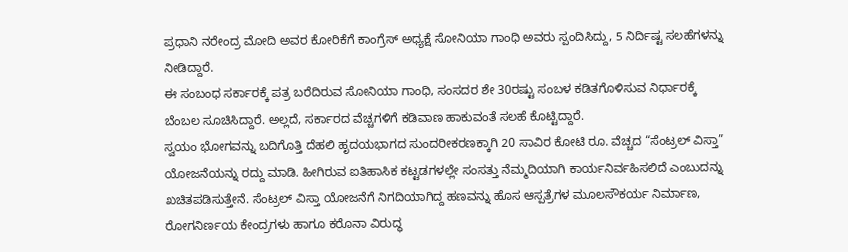ಪ್ರಧಾನಿ ನರೇಂದ್ರ ಮೋದಿ ಅವರ ಕೋರಿಕೆಗೆ ಕಾಂಗ್ರೆಸ್ ಅಧ್ಯಕ್ಷೆ ಸೋನಿಯಾ ಗಾಂಧಿ ಅವರು ಸ್ಪಂದಿಸಿದ್ದು, 5 ನಿರ್ದಿಷ್ಟ ಸಲಹೆಗಳನ್ನು ನೀಡಿದ್ದಾರೆ.
ಈ ಸಂಬಂಧ ಸರ್ಕಾರಕ್ಕೆ ಪತ್ರ ಬರೆದಿರುವ ಸೋನಿಯಾ ಗಾಂಧಿ, ಸಂಸದರ ಶೇ 30ರಷ್ಟು ಸಂಬಳ ಕಡಿತಗೊಳಿಸುವ ನಿರ್ಧಾರಕ್ಕೆ ಬೆಂಬಲ ಸೂಚಿಸಿದ್ದಾರೆ. ಅಲ್ಲದೆ, ಸರ್ಕಾರದ ವೆಚ್ಚಗಳಿಗೆ ಕಡಿವಾಣ ಹಾಕುವಂತೆ ಸಲಹೆ ಕೊಟ್ಟಿದ್ದಾರೆ.
ಸ್ವಯಂ ಭೋಗವನ್ನು ಬದಿಗೊತ್ತಿ ದೆಹಲಿ ಹೃದಯಭಾಗದ ಸುಂದರೀಕರಣಕ್ಕಾಗಿ 20 ಸಾವಿರ ಕೋಟಿ ರೂ. ವೆಚ್ಚದ “ಸೆಂಟ್ರಲ್ ವಿಸ್ತಾ” ಯೋಜನೆಯನ್ನು ರದ್ದು ಮಾಡಿ. ಹೀಗಿರುವ ಐತಿಹಾಸಿಕ ಕಟ್ಟಡಗಳಲ್ಲೇ ಸಂಸತ್ತು ನೆಮ್ಮದಿಯಾಗಿ ಕಾರ್ಯನಿರ್ವಹಿಸಲಿದೆ ಎಂಬುದನ್ನು ಖಚಿತಪಡಿಸುತ್ತೇನೆ. ಸೆಂಟ್ರಲ್ ವಿಸ್ತಾ ಯೋಜನೆಗೆ ನಿಗದಿಯಾಗಿದ್ದ ಹಣವನ್ನು ಹೊಸ ಆಸ್ಪತ್ರೆಗಳ ಮೂಲಸೌಕರ್ಯ ನಿರ್ಮಾಣ, ರೋಗನಿರ್ಣಯ ಕೇಂದ್ರಗಳು ಹಾಗೂ ಕರೊನಾ ವಿರುದ್ಧ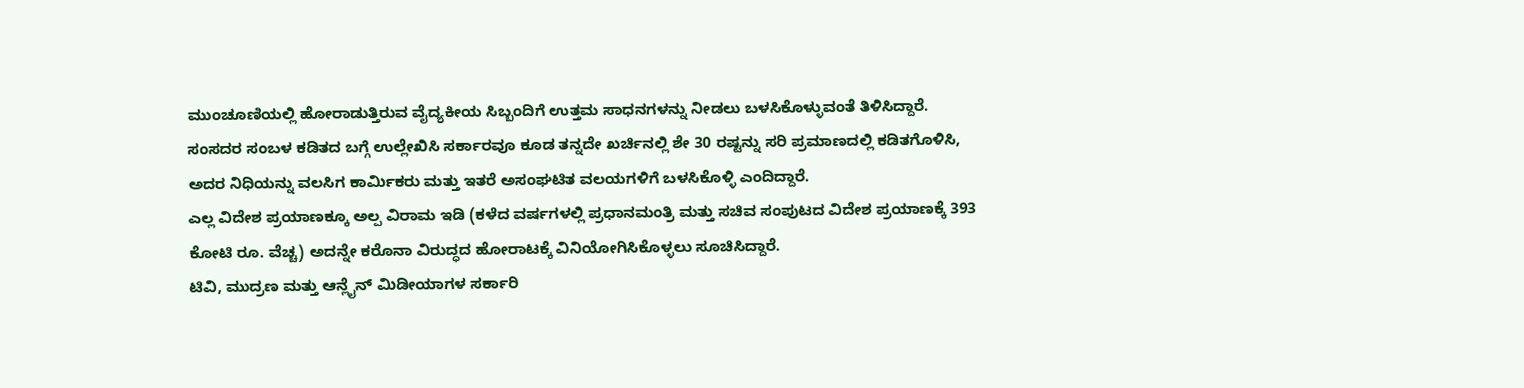ಮುಂಚೂಣಿಯಲ್ಲಿ ಹೋರಾಡುತ್ತಿರುವ ವೈದ್ಯಕೀಯ ಸಿಬ್ಬಂದಿಗೆ ಉತ್ತಮ ಸಾಧನಗಳನ್ನು ನೀಡಲು ಬಳಸಿಕೊಳ್ಳುವಂತೆ ತಿಳಿಸಿದ್ದಾರೆ.
ಸಂಸದರ ಸಂಬಳ ಕಡಿತದ ಬಗ್ಗೆ ಉಲ್ಲೇಖಿಸಿ ಸರ್ಕಾರವೂ ಕೂಡ ತನ್ನದೇ ಖರ್ಚಿನಲ್ಲಿ ಶೇ 30 ರಷ್ಟನ್ನು ಸರಿ ಪ್ರಮಾಣದಲ್ಲಿ ಕಡಿತಗೊಳಿಸಿ, ಅದರ ನಿಧಿಯನ್ನು ವಲಸಿಗ ಕಾರ್ಮಿಕರು ಮತ್ತು ಇತರೆ ಅಸಂಘಟಿತ ವಲಯಗಳಿಗೆ ಬಳಸಿಕೊಳ್ಳಿ ಎಂದಿದ್ದಾರೆ.
ಎಲ್ಲ ವಿದೇಶ ಪ್ರಯಾಣಕ್ಕೂ ಅಲ್ಪ ವಿರಾಮ ಇಡಿ (ಕಳೆದ ವರ್ಷಗಳಲ್ಲಿ ಪ್ರಧಾನಮಂತ್ರಿ ಮತ್ತು ಸಚಿವ ಸಂಪುಟದ ವಿದೇಶ ಪ್ರಯಾಣಕ್ಕೆ 393 ಕೋಟಿ ರೂ. ವೆಚ್ಚ) ಅದನ್ನೇ ಕರೊನಾ ವಿರುದ್ಧದ ಹೋರಾಟಕ್ಕೆ ವಿನಿಯೋಗಿಸಿಕೊಳ್ಳಲು ಸೂಚಿಸಿದ್ದಾರೆ.
ಟಿವಿ, ಮುದ್ರಣ ಮತ್ತು ಆನ್ಲೈನ್ ಮಿಡೀಯಾಗಳ ಸರ್ಕಾರಿ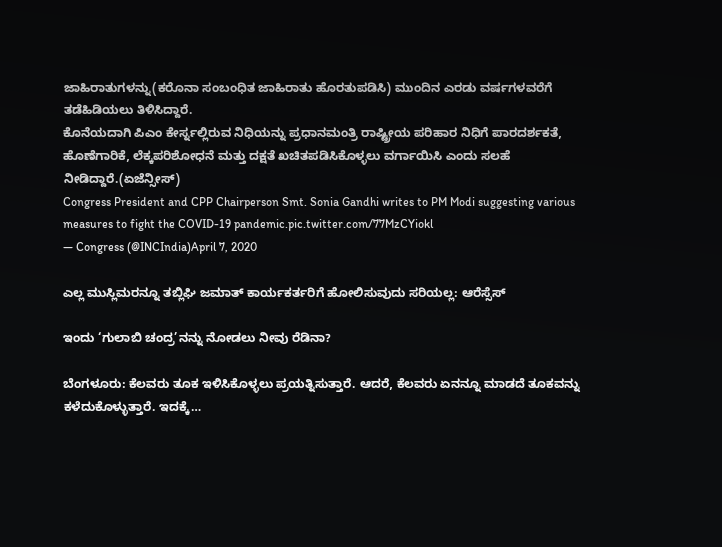ಜಾಹಿರಾತುಗಳನ್ನು(ಕರೊನಾ ಸಂಬಂಧಿತ ಜಾಹಿರಾತು ಹೊರತುಪಡಿಸಿ) ಮುಂದಿನ ಎರಡು ವರ್ಷಗಳವರೆಗೆ ತಡೆಹಿಡಿಯಲು ತಿಳಿಸಿದ್ದಾರೆ.
ಕೊನೆಯದಾಗಿ ಪಿಎಂ ಕೇರ್ಸ್ನಲ್ಲಿರುವ ನಿಧಿಯನ್ನು ಪ್ರಧಾನಮಂತ್ರಿ ರಾಷ್ಟ್ರೀಯ ಪರಿಹಾರ ನಿಧಿಗೆ ಪಾರದರ್ಶಕತೆ, ಹೊಣೆಗಾರಿಕೆ, ಲೆಕ್ಕಪರಿಶೋಧನೆ ಮತ್ತು ದಕ್ಷತೆ ಖಚಿತಪಡಿಸಿಕೊಳ್ಳಲು ವರ್ಗಾಯಿಸಿ ಎಂದು ಸಲಹೆ ನೀಡಿದ್ದಾರೆ.(ಏಜೆನ್ಸೀಸ್)
Congress President and CPP Chairperson Smt. Sonia Gandhi writes to PM Modi suggesting various measures to fight the COVID-19 pandemic.pic.twitter.com/77MzCYiokl
— Congress (@INCIndia)April 7, 2020

ಎಲ್ಲ ಮುಸ್ಲಿಮರನ್ನೂ ತಬ್ಲಿಘಿ ಜಮಾತ್ ಕಾರ್ಯಕರ್ತರಿಗೆ ಹೋಲಿಸುವುದು ಸರಿಯಲ್ಲ: ಆರೆಸ್ಸೆಸ್

ಇಂದು ‘ಗುಲಾಬಿ ಚಂದ್ರ’ನನ್ನು ನೋಡಲು ನೀವು ರೆಡಿನಾ?

ಬೆಂಗಳೂರು: ಕೆಲವರು ತೂಕ ಇಳಿಸಿಕೊಳ್ಳಲು ಪ್ರಯತ್ನಿಸುತ್ತಾರೆ. ಆದರೆ, ಕೆಲವರು ಏನನ್ನೂ ಮಾಡದೆ ತೂಕವನ್ನು ಕಳೆದುಕೊಳ್ಳುತ್ತಾರೆ. ಇದಕ್ಕೆ…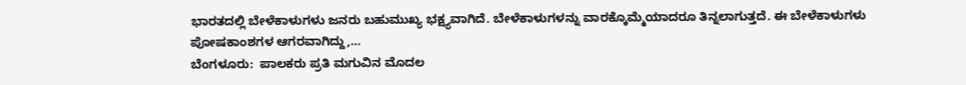ಭಾರತದಲ್ಲಿ ಬೇಳೆಕಾಳುಗಳು ಜನರು ಬಹುಮುಖ್ಯ ಭಕ್ಷ್ಯವಾಗಿದೆ. ಬೇಳೆಕಾಳುಗಳನ್ನು ವಾರಕ್ಕೊಮ್ಮೆಯಾದರೂ ತಿನ್ನಲಾಗುತ್ತದೆ. ಈ ಬೇಳೆಕಾಳುಗಳು ಪೋಷಕಾಂಶಗಳ ಆಗರವಾಗಿದ್ದು,…
ಬೆಂಗಳೂರು:  ಪಾಲಕರು ಪ್ರತಿ ಮಗುವಿನ ಮೊದಲ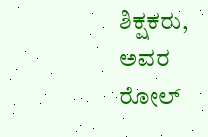ಶಿಕ್ಷಕರು, ಅವರ ರೋಲ್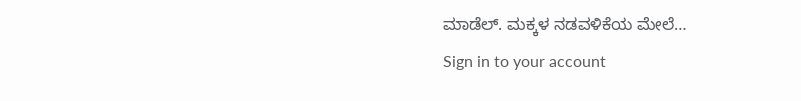ಮಾಡೆಲ್. ಮಕ್ಕಳ ನಡವಳಿಕೆಯ ಮೇಲೆ…
Sign in to your account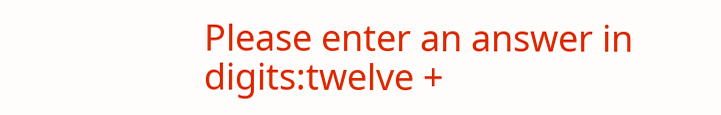Please enter an answer in digits:twelve +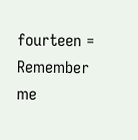fourteen =
Remember me